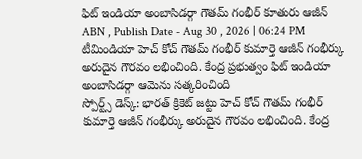ఫిట్ ఇండియా అంబాసిడర్గా గౌతమ్ గంభీర్ కూతురు ఆజీన్
ABN , Publish Date - Aug 30 , 2026 | 06:24 PM
టీమిండియా హెచ్ కోచ్ గౌతమ్ గంభీర్ కుమార్తె ఆజీన్ గంభీర్కు అరుదైన గౌరవం లభించింది. కేంద్ర ప్రభుత్వం ఫిట్ ఇండియా అంబాసిడర్గా ఆమెను సత్కరించింది
స్పోర్ట్స్ డెస్క్: భారత్ క్రికెట్ జట్టు హెచ్ కోచ్ గౌతమ్ గంభీర్ కుమార్తె ఆజీన్ గంభీర్కు అరుదైన గౌరవం లభించింది. కేంద్ర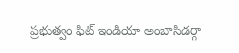ప్రభుత్వం ఫిట్ ఇండియా అంబాసిడర్గా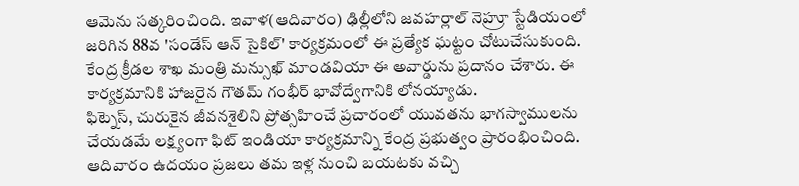ఆమెను సత్కరించింది. ఇవాళ(ఆదివారం) ఢిల్లీలోని జవహర్లాల్ నెహ్రూ స్టేడియంలో జరిగిన 88వ 'సండేస్ ఆన్ సైకిల్' కార్యక్రమంలో ఈ ప్రత్యేక ఘట్టం చోటుచేసుకుంది. కేంద్ర క్రీడల శాఖ మంత్రి మన్సుఖ్ మాండవియా ఈ అవార్డును ప్రదానం చేశారు. ఈ కార్యక్రమానికి హాజరైన గౌతమ్ గంభీర్ భావోద్వేగానికి లోనయ్యాడు.
ఫిట్నెస్, చురుకైన జీవనశైలిని ప్రోత్సహించే ప్రచారంలో యువతను భాగస్వాములను చేయడమే లక్ష్యంగా ఫిట్ ఇండియా కార్యక్రమాన్ని కేంద్ర ప్రభుత్వం ప్రారంభించింది. ఆదివారం ఉదయం ప్రజలు తమ ఇళ్ల నుంచి బయటకు వచ్చి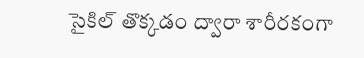సైకిల్ తొక్కడం ద్వారా శారీరకంగా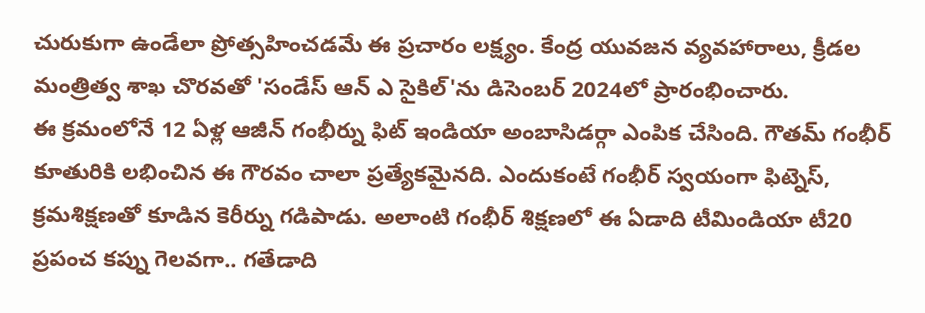చురుకుగా ఉండేలా ప్రోత్సహించడమే ఈ ప్రచారం లక్ష్యం. కేంద్ర యువజన వ్యవహారాలు, క్రీడల మంత్రిత్వ శాఖ చొరవతో 'సండేస్ ఆన్ ఎ సైకిల్'ను డిసెంబర్ 2024లో ప్రారంభించారు.
ఈ క్రమంలోనే 12 ఏళ్ల ఆజీన్ గంభీర్ను ఫిట్ ఇండియా అంబాసిడర్గా ఎంపిక చేసింది. గౌతమ్ గంభీర్ కూతురికి లభించిన ఈ గౌరవం చాలా ప్రత్యేకమైనది. ఎందుకంటే గంభీర్ స్వయంగా ఫిట్నెస్, క్రమశిక్షణతో కూడిన కెరీర్ను గడిపాడు. అలాంటి గంభీర్ శిక్షణలో ఈ ఏడాది టీమిండియా టీ20 ప్రపంచ కప్ను గెలవగా.. గతేడాది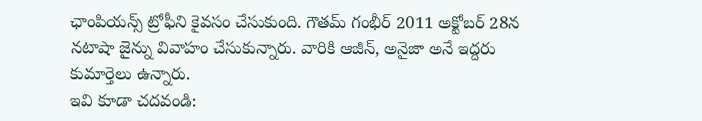ఛాంపియన్స్ ట్రోఫీని కైవసం చేసుకుంది. గౌతమ్ గంభీర్ 2011 అక్టోబర్ 28న నటాషా జైన్ను వివాహం చేసుకున్నారు. వారికి ఆజీన్, అనైజా అనే ఇద్దరు కుమార్తెలు ఉన్నారు.
ఇవి కూడా చదవండి: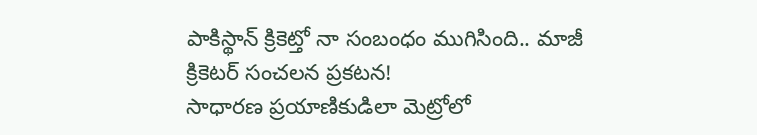పాకిస్థాన్ క్రికెట్తో నా సంబంధం ముగిసింది.. మాజీ క్రికెటర్ సంచలన ప్రకటన!
సాధారణ ప్రయాణికుడిలా మెట్రోలో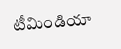టీమిండియా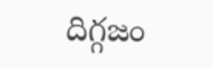దిగ్గజం